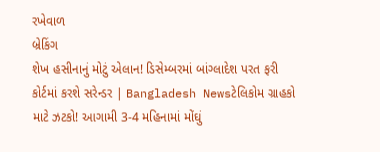રખેવાળ
બ્રેકિંગ
શેખ હસીનાનું મોટું એલાન! ડિસેમ્બરમાં બાંગ્લાદેશ પરત ફરી કોર્ટમાં કરશે સરેન્ડર | Bangladesh Newsટેલિકોમ ગ્રાહકો માટે ઝટકો! આગામી 3-4 મહિનામાં મોંઘું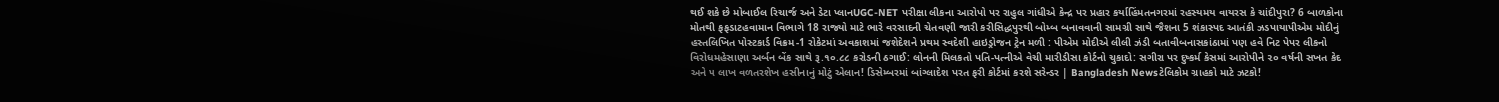થઈ શકે છે મોબાઈલ રિચાર્જ અને ડેટા પ્લાનUGC-NET પરીક્ષા લીકના આરોપો પર રાહુલ ગાંધીએ કેન્દ્ર પર પ્રહાર કર્યાહિંમતનગરમાં રહસ્યમય વાયરસ કે ચાંદીપુરા? 6 બાળકોના મોતથી ફફડાટહવામાન વિભાગે 18 રાજ્યો માટે ભારે વરસાદની ચેતવણી જારી કરીસિદ્ધપુરથી બોમ્બ બનાવવાની સામગ્રી સાથે જૈશના 5 શંકાસ્પદ આતંકી ઝડપાયાપીએમ મોદીનું હસ્તલિખિત પોસ્ટકાર્ડ વિક્રમ-1 રોકેટમાં અવકાશમાં જશેદેશને પ્રથમ સ્વદેશી હાઇડ્રોજન ટ્રેન મળી : પીએમ મોદીએ લીલી ઝંડી બતાવીબનાસકાંઠામાં પણ હવે નિટ પેપર લીકનો વિરોધમહેસાણા અર્બન બેંક સાથે રૂ.૧૦.૮૮ કરોડની ઠગાઈ: લોનની મિલકતો પતિ-પત્નીએ વેચી મારીડીસા કોર્ટનો ચુકાદો: સગીરા પર દુષ્કર્મ કેસમાં આરોપીને ૨૦ વર્ષની સખત કેદ અને ૫ લાખ વળતરશેખ હસીનાનું મોટું એલાન! ડિસેમ્બરમાં બાંગ્લાદેશ પરત ફરી કોર્ટમાં કરશે સરેન્ડર | Bangladesh Newsટેલિકોમ ગ્રાહકો માટે ઝટકો!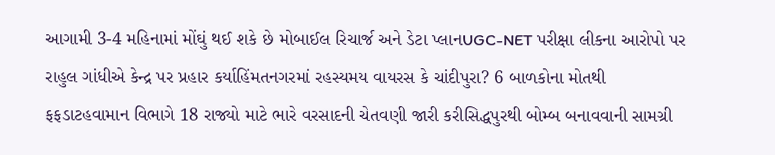આગામી 3-4 મહિનામાં મોંઘું થઈ શકે છે મોબાઈલ રિચાર્જ અને ડેટા પ્લાનUGC-NET પરીક્ષા લીકના આરોપો પર રાહુલ ગાંધીએ કેન્દ્ર પર પ્રહાર કર્યાહિંમતનગરમાં રહસ્યમય વાયરસ કે ચાંદીપુરા? 6 બાળકોના મોતથી ફફડાટહવામાન વિભાગે 18 રાજ્યો માટે ભારે વરસાદની ચેતવણી જારી કરીસિદ્ધપુરથી બોમ્બ બનાવવાની સામગ્રી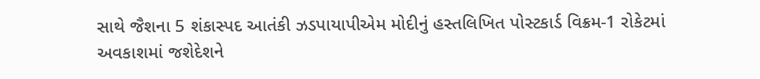સાથે જૈશના 5 શંકાસ્પદ આતંકી ઝડપાયાપીએમ મોદીનું હસ્તલિખિત પોસ્ટકાર્ડ વિક્રમ-1 રોકેટમાં અવકાશમાં જશેદેશને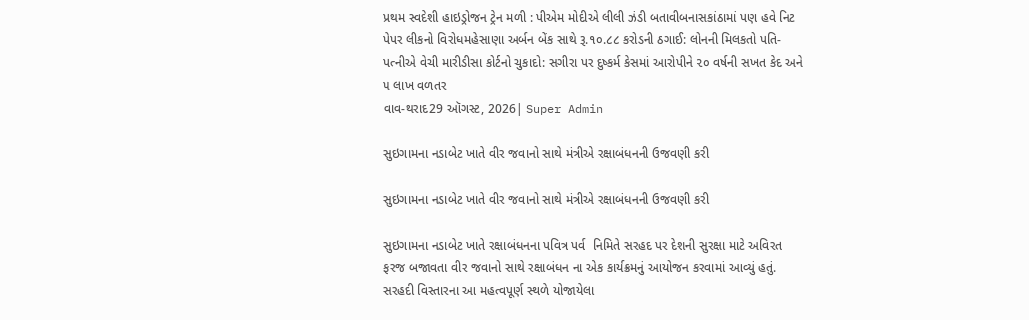પ્રથમ સ્વદેશી હાઇડ્રોજન ટ્રેન મળી : પીએમ મોદીએ લીલી ઝંડી બતાવીબનાસકાંઠામાં પણ હવે નિટ પેપર લીકનો વિરોધમહેસાણા અર્બન બેંક સાથે રૂ.૧૦.૮૮ કરોડની ઠગાઈ: લોનની મિલકતો પતિ-પત્નીએ વેચી મારીડીસા કોર્ટનો ચુકાદો: સગીરા પર દુષ્કર્મ કેસમાં આરોપીને ૨૦ વર્ષની સખત કેદ અને ૫ લાખ વળતર
વાવ-થરાદ29 ઑગસ્ટ, 2026| Super Admin

સુઇગામના નડાબેટ ખાતે વીર જવાનો સાથે મંત્રીએ રક્ષાબંધનની ઉજવણી કરી

સુઇગામના નડાબેટ ખાતે વીર જવાનો સાથે મંત્રીએ રક્ષાબંધનની ઉજવણી કરી

સુઇગામના નડાબેટ ખાતે રક્ષાબંધનના પવિત્ર પર્વ  નિમિતે સરહદ પર દેશની સુરક્ષા માટે અવિરત ફરજ બજાવતા વીર જવાનો સાથે રક્ષાબંધન ના એક કાર્યક્રમનું આયોજન કરવામાં આવ્યું હતું. સરહદી વિસ્તારના આ મહત્વપૂર્ણ સ્થળે યોજાયેલા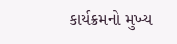કાર્યક્રમનો મુખ્ય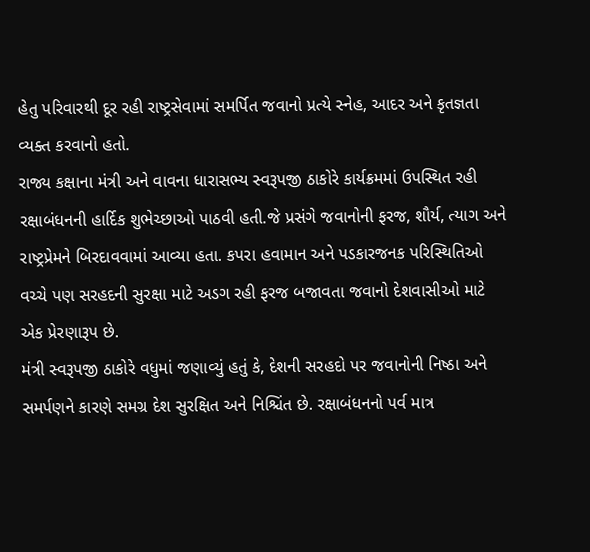હેતુ પરિવારથી દૂર રહી રાષ્ટ્રસેવામાં સમર્પિત જવાનો પ્રત્યે સ્નેહ, આદર અને કૃતજ્ઞતા વ્યક્ત કરવાનો હતો.
રાજ્ય કક્ષાના મંત્રી અને વાવના ધારાસભ્ય સ્વરૂપજી ઠાકોરે કાર્યક્રમમાં ઉપસ્થિત રહી રક્ષાબંધનની હાર્દિક શુભેચ્છાઓ પાઠવી હતી.જે પ્રસંગે જવાનોની ફરજ, શૌર્ય, ત્યાગ અને રાષ્ટ્રપ્રેમને બિરદાવવામાં આવ્યા હતા. કપરા હવામાન અને પડકારજનક પરિસ્થિતિઓ વચ્ચે પણ સરહદની સુરક્ષા માટે અડગ રહી ફરજ બજાવતા જવાનો દેશવાસીઓ માટે એક પ્રેરણારૂપ છે.
મંત્રી સ્વરૂપજી ઠાકોરે વધુમાં જણાવ્યું હતું કે, દેશની સરહદો પર જવાનોની નિષ્ઠા અને સમર્પણને કારણે સમગ્ર દેશ સુરક્ષિત અને નિશ્ચિંત છે. રક્ષાબંધનનો પર્વ માત્ર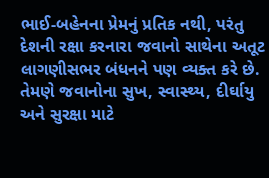ભાઈ-બહેનના પ્રેમનું પ્રતિક નથી, પરંતુ દેશની રક્ષા કરનારા જવાનો સાથેના અતૂટ લાગણીસભર બંધનને પણ વ્યક્ત કરે છે. તેમણે જવાનોના સુખ, સ્વાસ્થ્ય, દીર્ઘાયુ અને સુરક્ષા માટે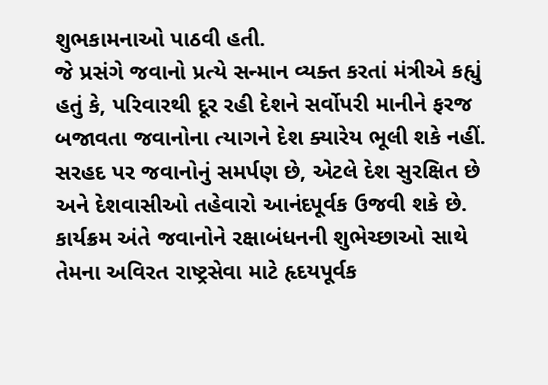શુભકામનાઓ પાઠવી હતી.
જે પ્રસંગે જવાનો પ્રત્યે સન્માન વ્યક્ત કરતાં મંત્રીએ કહ્યું હતું કે, પરિવારથી દૂર રહી દેશને સર્વોપરી માનીને ફરજ બજાવતા જવાનોના ત્યાગને દેશ ક્યારેય ભૂલી શકે નહીં. સરહદ પર જવાનોનું સમર્પણ છે, એટલે દેશ સુરક્ષિત છે અને દેશવાસીઓ તહેવારો આનંદપૂર્વક ઉજવી શકે છે. કાર્યક્રમ અંતે જવાનોને રક્ષાબંધનની શુભેચ્છાઓ સાથે તેમના અવિરત રાષ્ટ્રસેવા માટે હૃદયપૂર્વક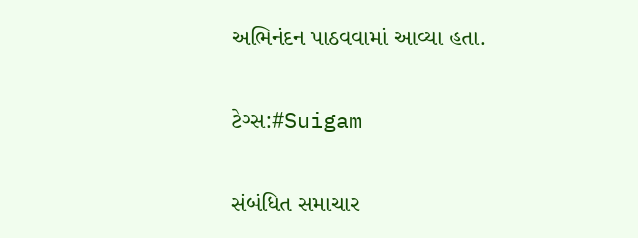અભિનંદન પાઠવવામાં આવ્યા હતા.

ટેગ્સ:#Suigam

સંબંધિત સમાચાર